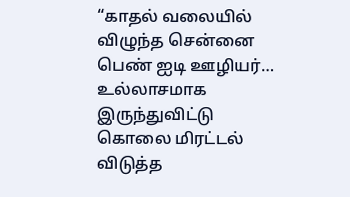“காதல் வலையில் விழுந்த சென்னை பெண் ஐடி ஊழியர்… உல்லாசமாக இருந்துவிட்டு கொலை மிரட்டல் விடுத்த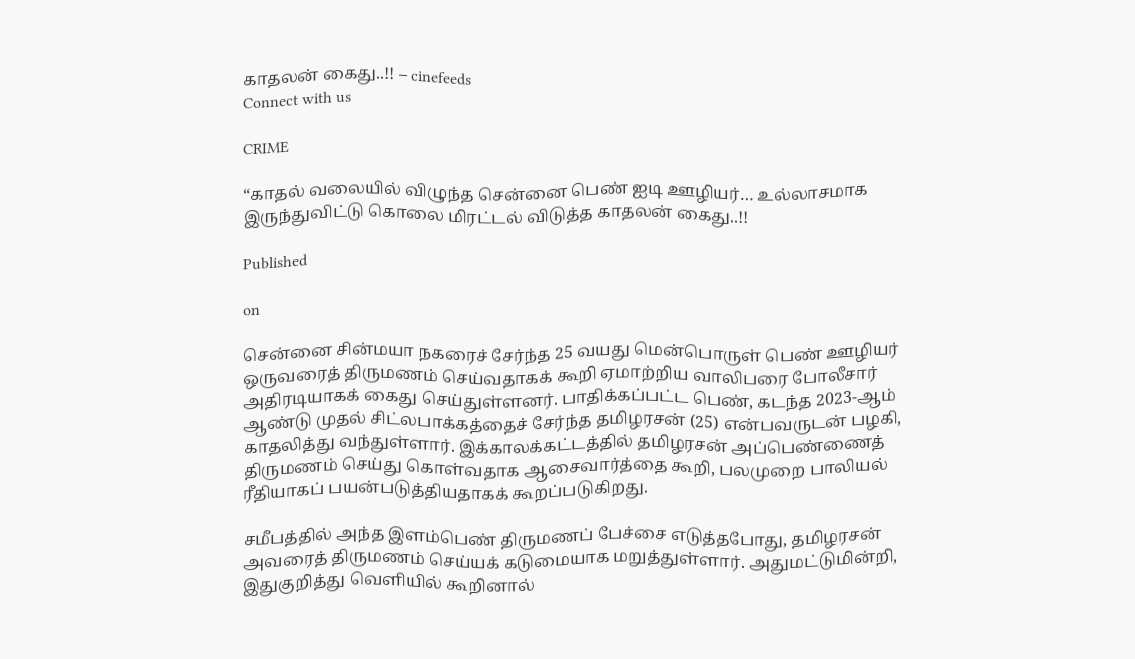காதலன் கைது..!! – cinefeeds
Connect with us

CRIME

“காதல் வலையில் விழுந்த சென்னை பெண் ஐடி ஊழியர்… உல்லாசமாக இருந்துவிட்டு கொலை மிரட்டல் விடுத்த காதலன் கைது..!!

Published

on

சென்னை சின்மயா நகரைச் சேர்ந்த 25 வயது மென்பொருள் பெண் ஊழியர் ஒருவரைத் திருமணம் செய்வதாகக் கூறி ஏமாற்றிய வாலிபரை போலீசார் அதிரடியாகக் கைது செய்துள்ளனர். பாதிக்கப்பட்ட பெண், கடந்த 2023-ஆம் ஆண்டு முதல் சிட்லபாக்கத்தைச் சேர்ந்த தமிழரசன் (25) என்பவருடன் பழகி, காதலித்து வந்துள்ளார். இக்காலக்கட்டத்தில் தமிழரசன் அப்பெண்ணைத் திருமணம் செய்து கொள்வதாக ஆசைவார்த்தை கூறி, பலமுறை பாலியல் ரீதியாகப் பயன்படுத்தியதாகக் கூறப்படுகிறது.

சமீபத்தில் அந்த இளம்பெண் திருமணப் பேச்சை எடுத்தபோது, தமிழரசன் அவரைத் திருமணம் செய்யக் கடுமையாக மறுத்துள்ளார். அதுமட்டுமின்றி, இதுகுறித்து வெளியில் கூறினால்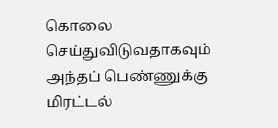கொலை செய்துவிடுவதாகவும் அந்தப் பெண்ணுக்கு மிரட்டல்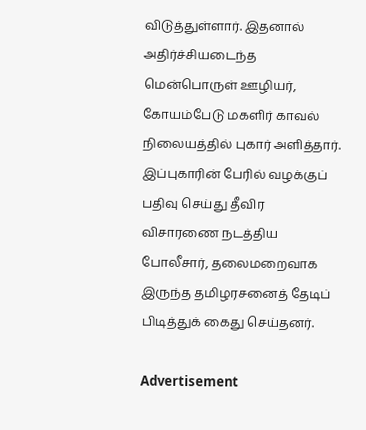விடுத்துள்ளார். இதனால் அதிர்ச்சியடைந்த மென்பொருள் ஊழியர், கோயம்பேடு மகளிர் காவல் நிலையத்தில் புகார் அளித்தார். இப்புகாரின் பேரில் வழக்குப் பதிவு செய்து தீவிர விசாரணை நடத்திய போலீசார், தலைமறைவாக இருந்த தமிழரசனைத் தேடிப் பிடித்துக் கைது செய்தனர்.

Advertisement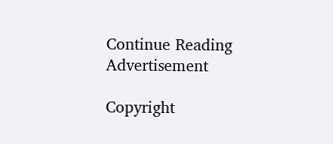Continue Reading
Advertisement

Copyright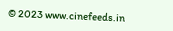© 2023 www.cinefeeds.in